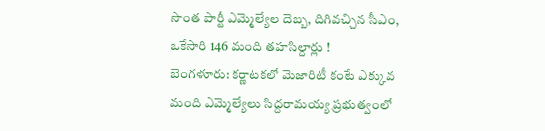సొంత పార్టీ ఎమ్మెల్యేల దెబ్బ, దిగివచ్చిన సీఎం, ఒకేసారి 146 మంది తహసిల్దార్లు !
బెంగళూరు: కర్ణాటకలో మెజారిటీ కంటే ఎక్కువ మంది ఎమ్మెల్యేలు సిద్దరామయ్య ప్రభుత్వంలో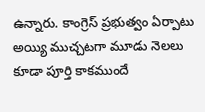ఉన్నారు. కాంగ్రెస్ ప్రభుత్వం ఏర్పాటు అయ్యి ముచ్చటగా మూడు నెలలు కూడా పూర్తి కాకముందే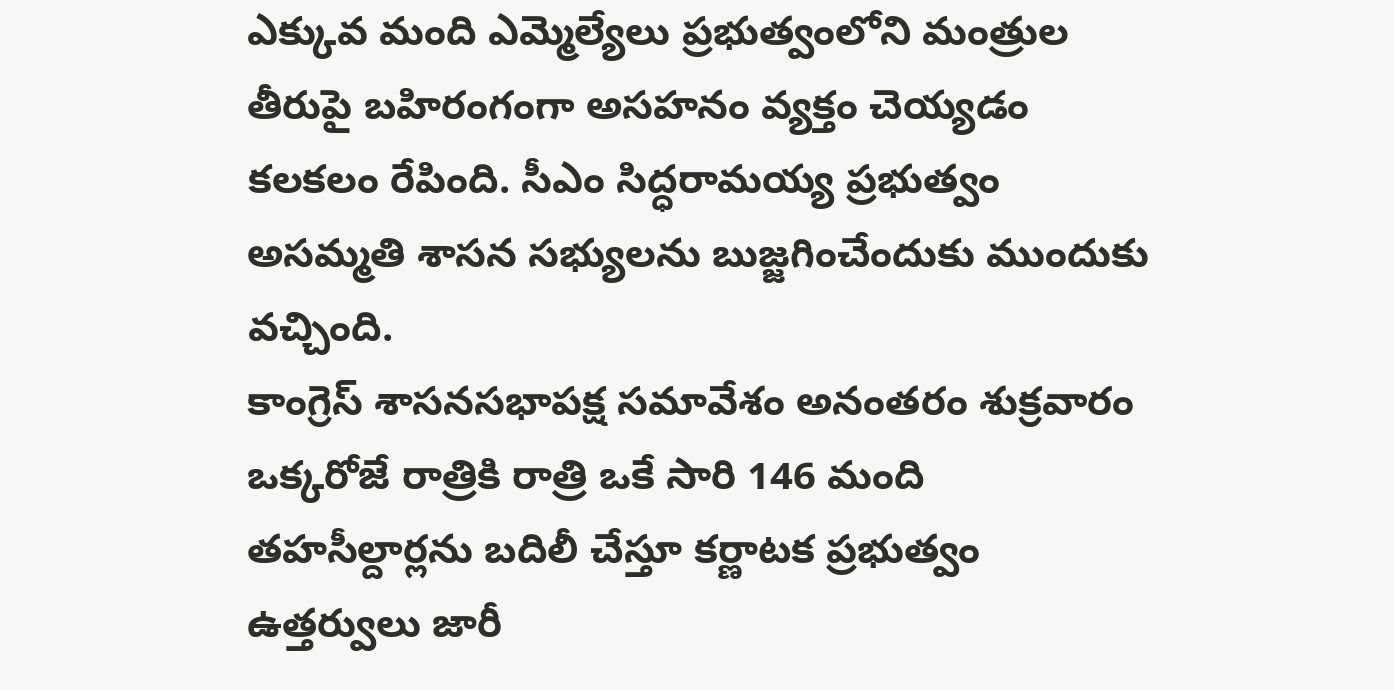ఎక్కువ మంది ఎమ్మెల్యేలు ప్రభుత్వంలోని మంత్రుల తీరుపై బహిరంగంగా అసహనం వ్యక్తం చెయ్యడం కలకలం రేపింది. సీఎం సిద్ధరామయ్య ప్రభుత్వం అసమ్మతి శాసన సభ్యులను బుజ్జగించేందుకు ముందుకు వచ్చింది.
కాంగ్రెస్ శాసనసభాపక్ష సమావేశం అనంతరం శుక్రవారం ఒక్కరోజే రాత్రికి రాత్రి ఒకే సారి 146 మంది తహసీల్దార్లను బదిలీ చేస్తూ కర్ణాటక ప్రభుత్వం ఉత్తర్వులు జారీ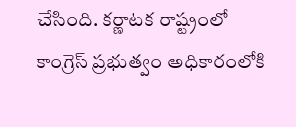చేసింది. కర్ణాటక రాష్ట్రంలో కాంగ్రెస్ ప్రభుత్వం అధికారంలోకి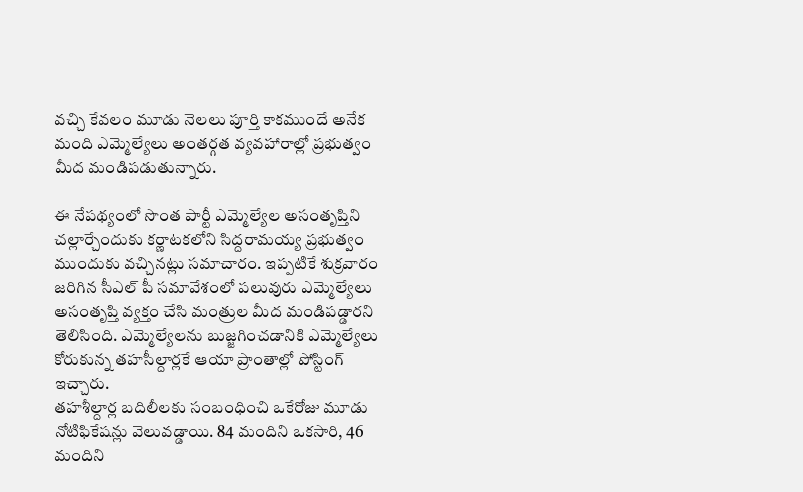వచ్చి కేవలం మూడు నెలలు పూర్తి కాకముందే అనేక మంది ఎమ్మెల్యేలు అంతర్గత వ్యవహారాల్లో ప్రభుత్వం మీద మండిపడుతున్నారు.

ఈ నేపథ్యంలో సొంత పార్టీ ఎమ్మెల్యేల అసంతృప్తిని చల్లార్చేందుకు కర్ణాటకలోని సిద్దరామయ్య ప్రభుత్వం ముందుకు వచ్చినట్లు సమాచారం. ఇప్పటికే శుక్రవారం జరిగిన సీఎల్ పీ సమావేశంలో పలువురు ఎమ్మెల్యేలు అసంతృప్తి వ్యక్తం చేసి మంత్రుల మీద మండిపడ్డారని తెలిసింది. ఎమ్మెల్యేలను బుజ్జగించడానికి ఎమ్మెల్యేలు కోరుకున్న తహసీల్దార్లకే ఆయా ప్రాంతాల్లో పోస్టింగ్ ఇచ్చారు.
తహశీల్దార్ల బదిలీలకు సంబంధించి ఒకేరోజు మూడు నోటిఫికేషన్లు వెలువడ్డాయి. 84 మందిని ఒకసారి, 46 మందిని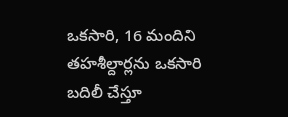ఒకసారి, 16 మందిని తహశీల్దార్లను ఒకసారి బదిలీ చేస్తూ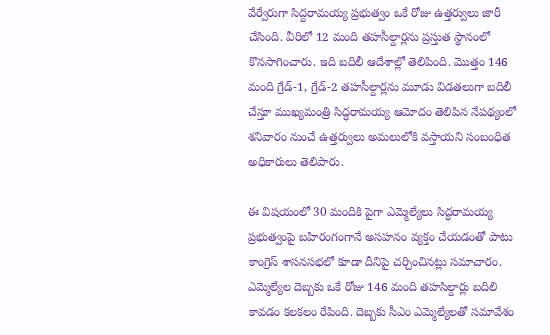వేర్వేరుగా సిద్దరామయ్య ప్రభుత్వం ఒకే రోజు ఉత్తర్వులు జారీ చేసింది. వీరిలో 12 మంది తహసీల్దార్లను ప్రస్తుత స్థానంలో కొనసాగించారు. ఇది బదిలీ ఆదేశాల్లో తెలిపింది. మొత్తం 146 మంది గ్రేడ్-1, గ్రేడ్-2 తహసీల్దార్లను మూడు విడతలుగా బదిలీ చేస్తూ ముఖ్యమంత్రి సిద్ధరామయ్య ఆమోదం తెలిపిన నేపథ్యంలో శనివారం నుంచే ఉత్తర్వులు అమలులోకి వస్తాయని సంబంధిత అధికారులు తెలిపారు.

ఈ విషయంలో 30 మందికి పైగా ఎమ్మెల్యేలు సిద్ధరామయ్య ప్రభుత్వంపై బహిరంగంగానే అసహనం వ్యక్తం చేయడంతో పాటు కాంగ్రెస్ శాసనసభలో కూడా దీనిపై చర్చించినట్లు సమాచారం. ఎమ్మెల్యేల దెబ్బకు ఒకే రోజు 146 మంది తహసిల్దార్లు బదిలి కావడం కలకలం రేపింది. దెబ్బకు సీఎం ఎమ్మెల్యేలతో సమావేశం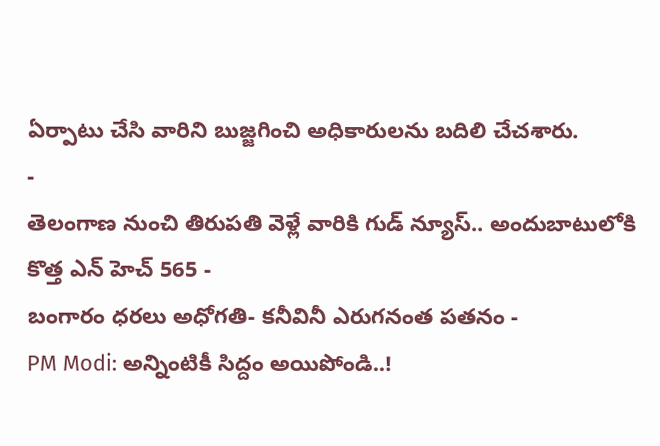ఏర్పాటు చేసి వారిని బుజ్జగించి అధికారులను బదిలి చేచశారు.
-
తెలంగాణ నుంచి తిరుపతి వెళ్లే వారికి గుడ్ న్యూస్.. అందుబాటులోకి కొత్త ఎన్ హెచ్ 565 -
బంగారం ధరలు అధోగతి- కనీవినీ ఎరుగనంత పతనం -
PM Modi: అన్నింటికీ సిద్దం అయిపోండి..!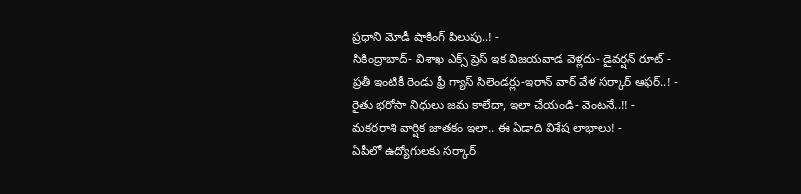ప్రధాని మోడీ షాకింగ్ పిలుపు..! -
సికింద్రాబాద్- విశాఖ ఎక్స్ ప్రెస్ ఇక విజయవాడ వెళ్లదు- డైవర్షన్ రూట్ -
ప్రతీ ఇంటికీ రెండు ఫ్రీ గ్యాస్ సిలెండర్లు-ఇరాన్ వార్ వేళ సర్కార్ ఆఫర్..! -
రైతు భరోసా నిధులు జమ కాలేదా, ఇలా చేయండి- వెంటనే..!! -
మకరరాశి వార్షిక జాతకం ఇలా.. ఈ ఏడాది విశేష లాభాలు! -
ఏపీలో ఉద్యోగులకు సర్కార్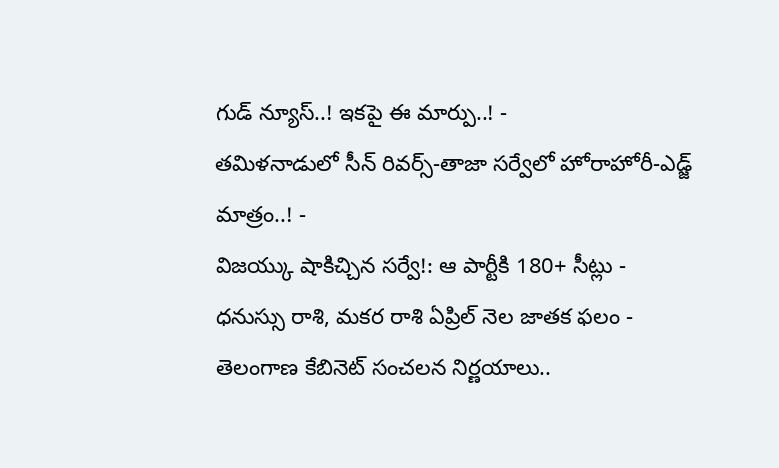గుడ్ న్యూస్..! ఇకపై ఈ మార్పు..! -
తమిళనాడులో సీన్ రివర్స్-తాజా సర్వేలో హోరాహోరీ-ఎడ్జ్ మాత్రం..! -
విజయ్కు షాకిచ్చిన సర్వే!: ఆ పార్టీకి 180+ సీట్లు -
ధనుస్సు రాశి, మకర రాశి ఏప్రిల్ నెల జాతక ఫలం -
తెలంగాణ కేబినెట్ సంచలన నిర్ణయాలు..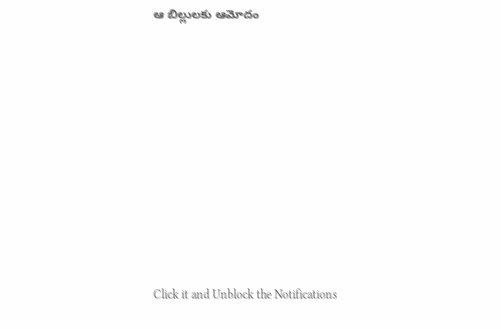ఆ బిల్లులకు ఆమోదం












Click it and Unblock the Notifications